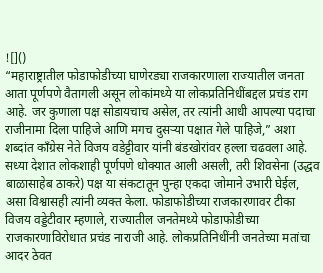![]()
“महाराष्ट्रातील फोडाफोडीच्या घाणेरड्या राजकारणाला राज्यातील जनता आता पूर्णपणे वैतागली असून लोकांमध्ये या लोकप्रतिनिधींबद्दल प्रचंड राग आहे. जर कुणाला पक्ष सोडायचाच असेल, तर त्यांनी आधी आपल्या पदाचा राजीनामा दिला पाहिजे आणि मगच दुसऱ्या पक्षात गेले पाहिजे,” अशा शब्दांत काँग्रेस नेते विजय वडेट्टीवार यांनी बंडखोरांवर हल्ला चढवला आहे. सध्या देशात लोकशाही पूर्णपणे धोक्यात आली असली, तरी शिवसेना (उद्धव बाळासाहेब ठाकरे) पक्ष या संकटातून पुन्हा एकदा जोमाने उभारी घेईल, असा विश्वासही त्यांनी व्यक्त केला. फोडाफोडीच्या राजकारणावर टीका विजय वड्डेटीवार म्हणाले, राज्यातील जनतेमध्ये फोडाफोडीच्या राजकारणाविरोधात प्रचंड नाराजी आहे. लोकप्रतिनिधींनी जनतेच्या मतांचा आदर ठेवत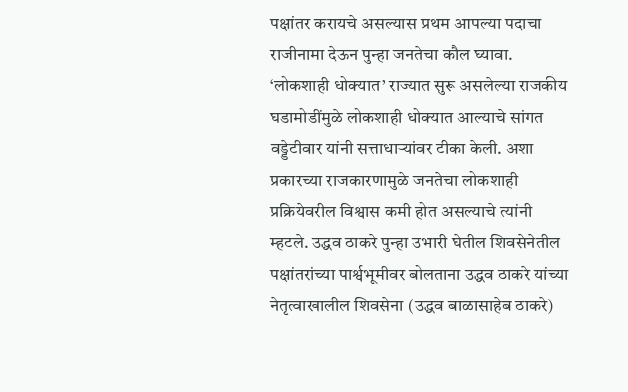पक्षांतर करायचे असल्यास प्रथम आपल्या पदाचा राजीनामा देऊन पुन्हा जनतेचा कौल घ्यावा. ‘लोकशाही धोक्यात’ राज्यात सुरू असलेल्या राजकीय घडामोडींमुळे लोकशाही धोक्यात आल्याचे सांगत वड्डेटीवार यांनी सत्ताधाऱ्यांवर टीका केली. अशा प्रकारच्या राजकारणामुळे जनतेचा लोकशाही प्रक्रियेवरील विश्वास कमी होत असल्याचे त्यांनी म्हटले. उद्धव ठाकरे पुन्हा उभारी घेतील शिवसेनेतील पक्षांतरांच्या पार्श्वभूमीवर बोलताना उद्धव ठाकरे यांच्या नेतृत्वाखालील शिवसेना (उद्धव बाळासाहेब ठाकरे)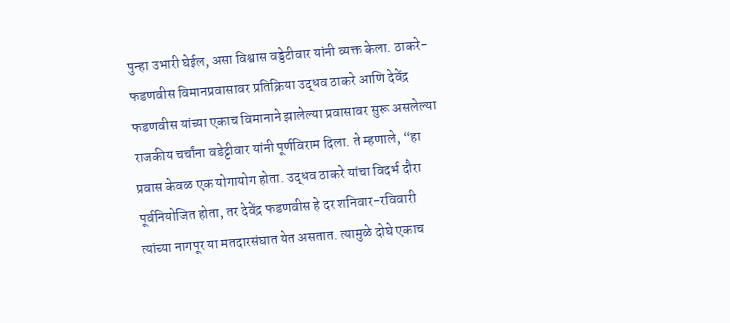पुन्हा उभारी घेईल, असा विश्वास वड्डेटीवार यांनी व्यक्त केला. ठाकरे-फडणवीस विमानप्रवासावर प्रतिक्रिया उद्धव ठाकरे आणि देवेंद्र फडणवीस यांच्या एकाच विमानाने झालेल्या प्रवासावर सुरू असलेल्या राजकीय चर्चांना वडेट्टीवार यांनी पूर्णविराम दिला. ते म्हणाले, “हा प्रवास केवळ एक योगायोग होता. उद्धव ठाकरे यांचा विदर्भ दौरा पूर्वनियोजित होता, तर देवेंद्र फडणवीस हे दर शनिवार-रविवारी त्यांच्या नागपूर या मतदारसंघात येत असतात. त्यामुळे दोघे एकाच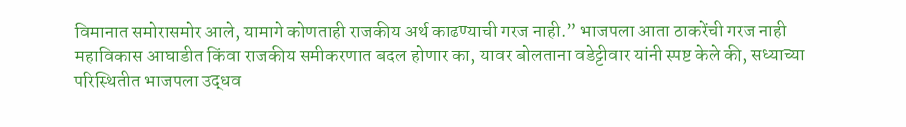विमानात समोरासमोर आले, यामागे कोणताही राजकीय अर्थ काढण्याची गरज नाही.” भाजपला आता ठाकरेंची गरज नाही
महाविकास आघाडीत किंवा राजकीय समीकरणात बदल होणार का, यावर बोलताना वडेट्टीवार यांनी स्पष्ट केले की, सध्याच्या परिस्थितीत भाजपला उद्धव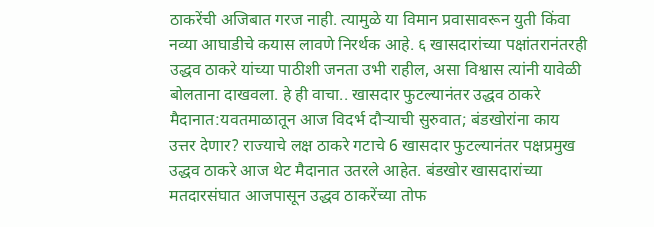ठाकरेंची अजिबात गरज नाही. त्यामुळे या विमान प्रवासावरून युती किंवा नव्या आघाडीचे कयास लावणे निरर्थक आहे. ६ खासदारांच्या पक्षांतरानंतरही उद्धव ठाकरे यांच्या पाठीशी जनता उभी राहील, असा विश्वास त्यांनी यावेळी बोलताना दाखवला. हे ही वाचा.. खासदार फुटल्यानंतर उद्धव ठाकरे मैदानात:यवतमाळातून आज विदर्भ दौऱ्याची सुरुवात; बंडखोरांना काय उत्तर देणार? राज्याचे लक्ष ठाकरे गटाचे 6 खासदार फुटल्यानंतर पक्षप्रमुख उद्धव ठाकरे आज थेट मैदानात उतरले आहेत. बंडखोर खासदारांच्या मतदारसंघात आजपासून उद्धव ठाकरेंच्या तोफ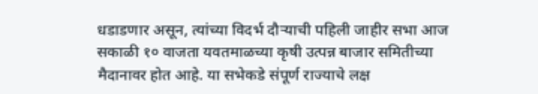धडाडणार असून, त्यांच्या विदर्भ दौऱ्याची पहिली जाहीर सभा आज सकाळी १० वाजता यवतमाळच्या कृषी उत्पन्न बाजार समितीच्या मैदानावर होत आहे. या सभेकडे संपूर्ण राज्याचे लक्ष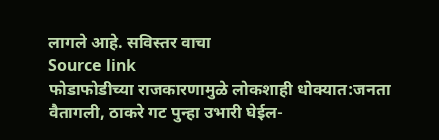लागले आहे. सविस्तर वाचा
Source link
फोडाफोडीच्या राजकारणामुळे लोकशाही धोक्यात:जनता वैतागली, ठाकरे गट पुन्हा उभारी घेईल-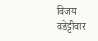विजय वडेट्टीवार